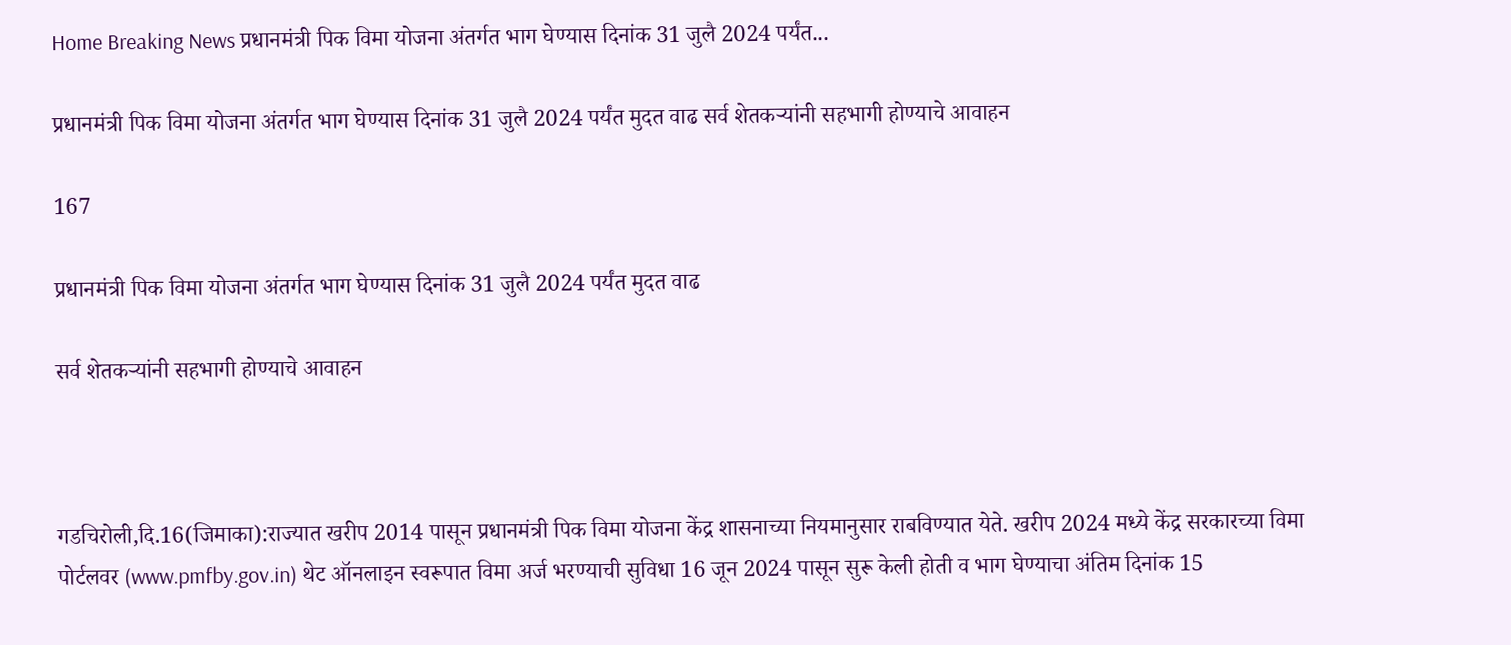Home Breaking News प्रधानमंत्री पिक विमा योजना अंतर्गत भाग घेण्यास दिनांक 31 जुलै 2024 पर्यंत...

प्रधानमंत्री पिक विमा योजना अंतर्गत भाग घेण्यास दिनांक 31 जुलै 2024 पर्यंत मुदत वाढ सर्व शेतकऱ्यांनी सहभागी होण्याचे आवाहन

167

प्रधानमंत्री पिक विमा योजना अंतर्गत भाग घेण्यास दिनांक 31 जुलै 2024 पर्यंत मुदत वाढ

सर्व शेतकऱ्यांनी सहभागी होण्याचे आवाहन



गडचिरोली,दि.16(जिमाका):राज्यात खरीप 2014 पासून प्रधानमंत्री पिक विमा योजना केंद्र शासनाच्या नियमानुसार राबविण्यात येते. खरीप 2024 मध्ये केंद्र सरकारच्या विमा पोर्टलवर (www.pmfby.gov.in) थेट ऑनलाइन स्वरूपात विमा अर्ज भरण्याची सुविधा 16 जून 2024 पासून सुरू केली होती व भाग घेण्याचा अंतिम दिनांक 15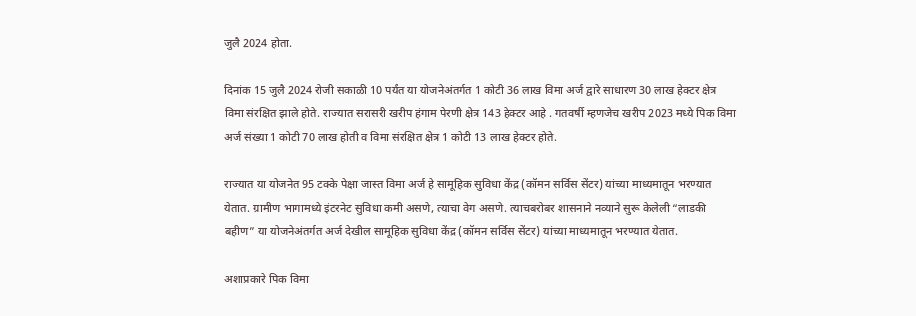जुलै 2024 होता.

दिनांक 15 जुलै 2024 रोजी सकाळी 10 पर्यंत या योजनेअंतर्गत 1 कोटी 36 लाख विमा अर्ज द्वारे साधारण 30 लाख हेक्टर क्षेत्र विमा संरक्षित झाले होते. राज्यात सरासरी खरीप हंगाम पेरणी क्षेत्र 143 हेक्टर आहे . गतवर्षी म्हणजेच खरीप 2023 मध्ये पिक विमा अर्ज संख्या 1 कोटी 70 लाख होती व विमा संरक्षित क्षेत्र 1 कोटी 13 लाख हेक्टर होते.

राज्यात या योजनेत 95 टक्के पेक्षा जास्त विमा अर्ज हे सामूहिक सुविधा केंद्र (कॉमन सर्विस सेंटर) यांच्या माध्यमातून भरण्यात येतात. ग्रामीण भागामध्ये इंटरनेट सुविधा कमी असणे, त्याचा वेग असणे. त्याचबरोबर शासनाने नव्याने सुरू केलेली “लाडकी बहीण” या योजनेअंतर्गत अर्ज देखील सामूहिक सुविधा केंद्र (कॉमन सर्विस सेंटर) यांच्या माध्यमातून भरण्यात येतात.

अशाप्रकारे पिक विमा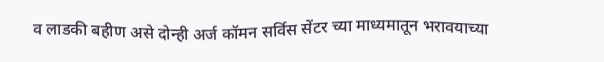व लाडकी बहीण असे दोन्ही अर्ज कॉमन सर्विस सेंटर च्या माध्यमातून भरावयाच्या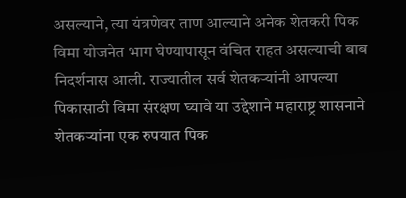असल्याने, त्या यंत्रणेवर ताण आल्याने अनेक शेतकरी पिक विमा योजनेत भाग घेण्यापासून वंचित राहत असल्याची बाब निदर्शनास आली. राज्यातील सर्व शेतकऱ्यांनी आपल्या पिकासाठी विमा संरक्षण घ्यावे या उद्देशाने महाराष्ट्र शासनाने शेतकऱ्यांना एक रुपयात पिक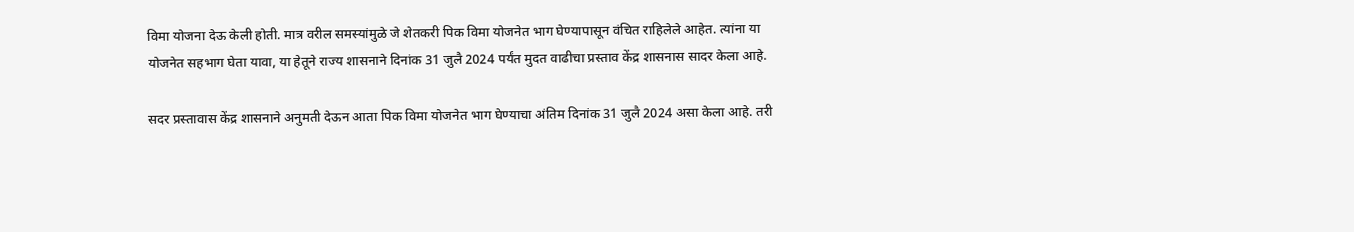विमा योजना देऊ केली होती. मात्र वरील समस्यांमुळे जे शेतकरी पिक विमा योजनेत भाग घेण्यापासून वंचित राहिलेले आहेत. त्यांना या योजनेत सहभाग घेता यावा, या हेतूने राज्य शासनाने दिनांक 31 जुलै 2024 पर्यंत मुदत वाढीचा प्रस्ताव केंद्र शासनास सादर केला आहे.

सदर प्रस्तावास केंद्र शासनाने अनुमती देऊन आता पिक विमा योजनेत भाग घेण्याचा अंतिम दिनांक 31 जुलै 2024 असा केला आहे. तरी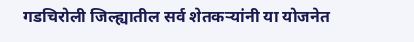गडचिरोली जिल्ह्यातील सर्व शेतकऱ्यांनी या योजनेत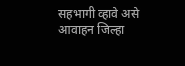सहभागी व्हावे असे आवाहन जिल्हा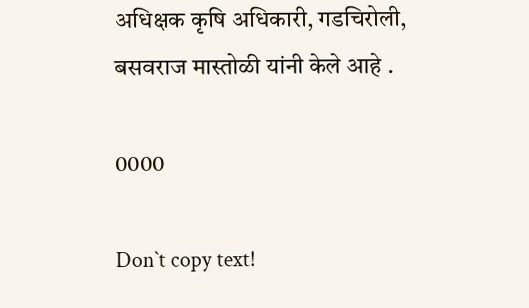अधिक्षक कृषि अधिकारी, गडचिरोली, बसवराज मास्तोळी यांनी केले आहे .

0000

Don`t copy text!